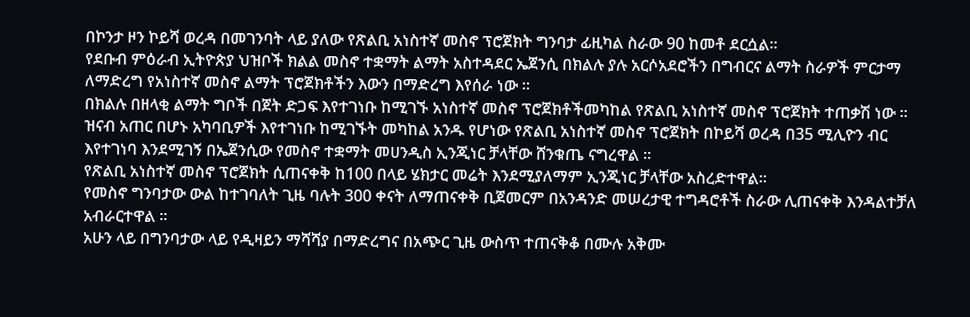በኮንታ ዞን ኮይሻ ወረዳ በመገንባት ላይ ያለው የጽልቢ አነስተኛ መስኖ ፕሮጀክት ግንባታ ፊዚካል ስራው 90 ከመቶ ደርሷል።
የደቡብ ምዕራብ ኢትዮጵያ ህዝቦች ክልል መስኖ ተቋማት ልማት አስተዳደር ኤጀንሲ በክልሉ ያሉ አርሶአደሮችን በግብርና ልማት ስራዎች ምርታማ ለማድረግ የአነስተኛ መስኖ ልማት ፕሮጀክቶችን እውን በማድረግ እየሰራ ነው ።
በክልሉ በዘላቂ ልማት ግቦች በጀት ድጋፍ እየተገነቡ ከሚገኙ አነስተኛ መስኖ ፕሮጀክቶችመካከል የጽልቢ አነስተኛ መስኖ ፕሮጀክት ተጠቃሽ ነው ።
ዝናብ አጠር በሆኑ አካባቢዎች እየተገነቡ ከሚገኙት መካከል አንዱ የሆነው የጽልቢ አነስተኛ መስኖ ፕሮጀክት በኮይሻ ወረዳ በ35 ሚሊዮን ብር እየተገነባ እንደሚገኝ በኤጀንሲው የመስኖ ተቋማት መሀንዲስ ኢንጂነር ቻላቸው ሸንቁጤ ናግረዋል ።
የጽልቢ አነስተኛ መስኖ ፕሮጀክት ሲጠናቀቅ ከ100 በላይ ሄክታር መሬት እንደሚያለማም ኢንጂነር ቻላቸው አስረድተዋል።
የመስኖ ግንባታው ውል ከተገባለት ጊዜ ባሉት 300 ቀናት ለማጠናቀቅ ቢጀመርም በአንዳንድ መሠረታዊ ተግዳሮቶች ስራው ሊጠናቀቅ እንዳልተቻለ አብራርተዋል ።
አሁን ላይ በግንባታው ላይ የዲዛይን ማሻሻያ በማድረግና በአጭር ጊዜ ውስጥ ተጠናቅቆ በሙሉ አቅሙ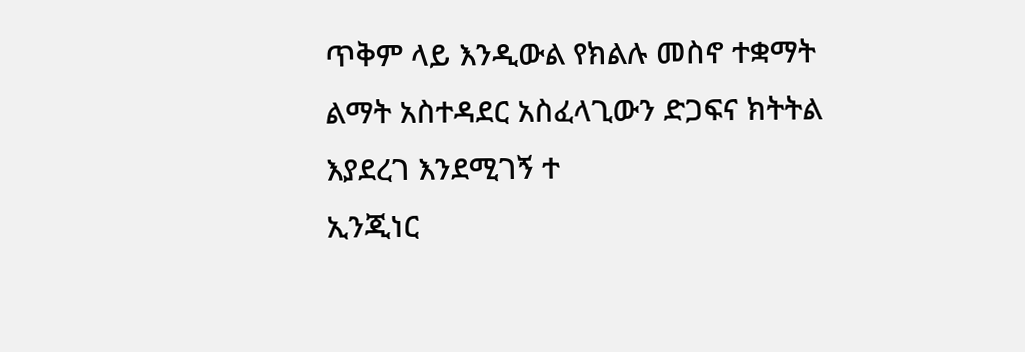ጥቅም ላይ እንዲውል የክልሉ መስኖ ተቋማት ልማት አስተዳደር አስፈላጊውን ድጋፍና ክትትል እያደረገ እንደሚገኝ ተ
ኢንጂነር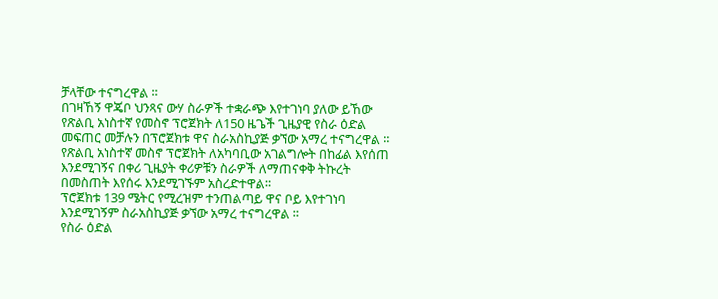ቻላቸው ተናግረዋል ።
በገዛኸኝ ዋጄቦ ህንጻና ውሃ ስራዎች ተቋራጭ እየተገነባ ያለው ይኸው የጽልቢ አነስተኛ የመስኖ ፕሮጀክት ለ150 ዜጌች ጊዜያዊ የስራ ዕድል መፍጠር መቻሉን በፕሮጀክቱ ዋና ስራአስኪያጅ ቃኘው አማረ ተናግረዋል ።
የጽልቢ አነስተኛ መስኖ ፕሮጀክት ለአካባቢው አገልግሎት በከፊል እየሰጠ እንደሚገኝና በቀሪ ጊዜያት ቀሪዎቹን ስራዎች ለማጠናቀቅ ትኩረት በመስጠት እየሰሩ እንደሚገኙም አስረድተዋል።
ፕሮጀክቱ 139 ሜትር የሚረዝም ተንጠልጣይ ዋና ቦይ እየተገነባ እንደሚገኝም ስራአስኪያጅ ቃኘው አማረ ተናግረዋል ።
የስራ ዕድል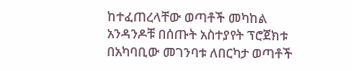ከተፈጠረላቸው ወጣቶች መካከል አንዳንዶቹ በሰጡት አስተያየት ፕሮጀክቱ በአካባቢው መገንባቱ ለበርካታ ወጣቶች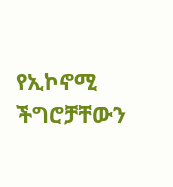የኢኮኖሚ ችግሮቻቸውን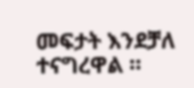መፍታት እንደቻለ ተናግረዋል ።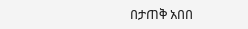በታጠቅ አበበ